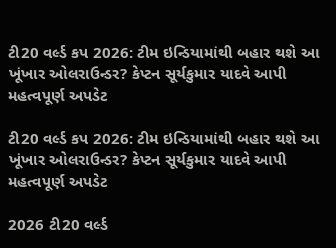ટી20 વર્લ્ડ કપ 2026: ટીમ ઇન્ડિયામાંથી બહાર થશે આ ખૂંખાર ઓલરાઉન્ડર? કેપ્ટન સૂર્યકુમાર યાદવે આપી મહત્વપૂર્ણ અપડેટ

ટી20 વર્લ્ડ કપ 2026: ટીમ ઇન્ડિયામાંથી બહાર થશે આ ખૂંખાર ઓલરાઉન્ડર? કેપ્ટન સૂર્યકુમાર યાદવે આપી મહત્વપૂર્ણ અપડેટ

2026 ટી20 વર્લ્ડ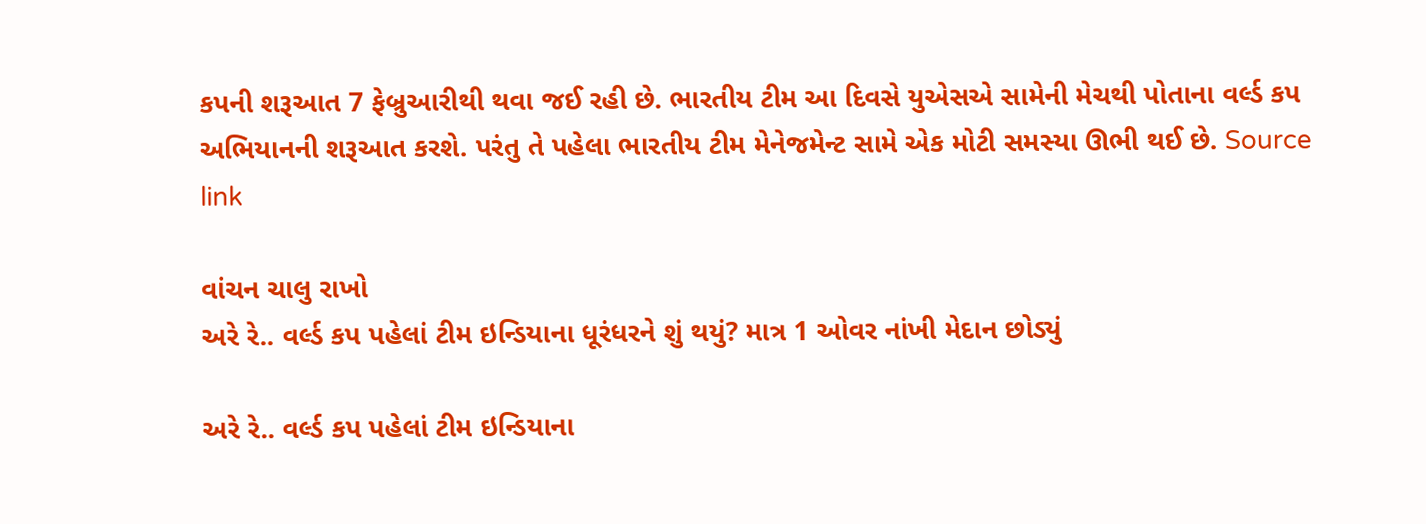કપની શરૂઆત 7 ફેબ્રુઆરીથી થવા જઈ રહી છે. ભારતીય ટીમ આ દિવસે યુએસએ સામેની મેચથી પોતાના વર્લ્ડ કપ અભિયાનની શરૂઆત કરશે. પરંતુ તે પહેલા ભારતીય ટીમ મેનેજમેન્ટ સામે એક મોટી સમસ્યા ઊભી થઈ છે. Source link

વાંચન ચાલુ રાખો
અરે રે.. વર્લ્ડ કપ પહેલાં ટીમ ઇન્ડિયાના ધૂરંધરને શું થયું? માત્ર 1 ઓવર નાંખી મેદાન છોડ્યું

અરે રે.. વર્લ્ડ કપ પહેલાં ટીમ ઇન્ડિયાના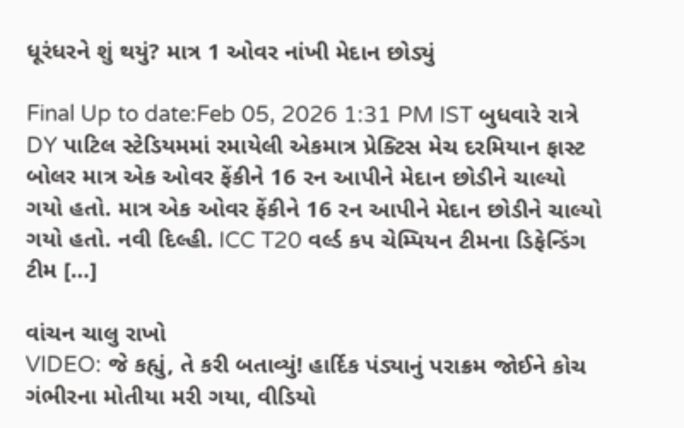ધૂરંધરને શું થયું? માત્ર 1 ઓવર નાંખી મેદાન છોડ્યું

Final Up to date:Feb 05, 2026 1:31 PM IST બુધવારે રાત્રે DY પાટિલ સ્ટેડિયમમાં રમાયેલી એકમાત્ર પ્રેક્ટિસ મેચ દરમિયાન ફાસ્ટ બોલર માત્ર એક ઓવર ફેંકીને 16 રન આપીને મેદાન છોડીને ચાલ્યો ગયો હતો. માત્ર એક ઓવર ફેંકીને 16 રન આપીને મેદાન છોડીને ચાલ્યો ગયો હતો. નવી દિલ્હી. ICC T20 વર્લ્ડ કપ ચેમ્પિયન ટીમના ડિફેન્ડિંગ ટીમ […]

વાંચન ચાલુ રાખો
VIDEO: જે કહ્યું, તે કરી બતાવ્યું! હાર્દિક પંડ્યાનું પરાક્રમ જોઈને કોચ ગંભીરના મોતીયા મરી ગયા, વીડિયો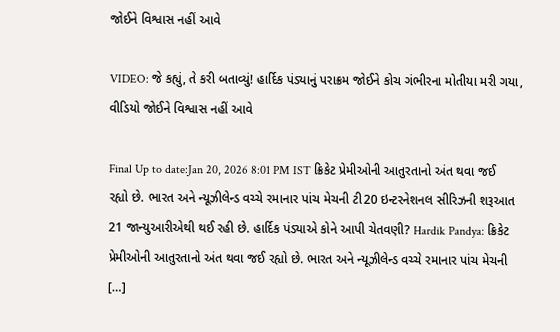જોઈને વિશ્વાસ નહીં આવે

VIDEO: જે કહ્યું, તે કરી બતાવ્યું! હાર્દિક પંડ્યાનું પરાક્રમ જોઈને કોચ ગંભીરના મોતીયા મરી ગયા, વીડિયો જોઈને વિશ્વાસ નહીં આવે

Final Up to date:Jan 20, 2026 8:01 PM IST ક્રિકેટ પ્રેમીઓની આતુરતાનો અંત થવા જઈ રહ્યો છે. ભારત અને ન્યૂઝીલેન્ડ વચ્ચે રમાનાર પાંચ મેચની ટી20 ઇન્ટરનેશનલ સીરિઝની શરૂઆત 21 જાન્યુઆરીએથી થઈ રહી છે. હાર્દિક પંડ્યાએ કોને આપી ચેતવણી? Hardik Pandya: ક્રિકેટ પ્રેમીઓની આતુરતાનો અંત થવા જઈ રહ્યો છે. ભારત અને ન્યૂઝીલેન્ડ વચ્ચે રમાનાર પાંચ મેચની […]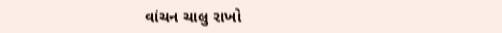વાંચન ચાલુ રાખો